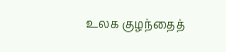உலக குழந்தைத்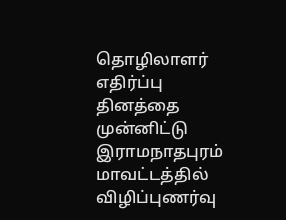தொழிலாளர் எதிர்ப்பு தினத்தை முன்னிட்டு இராமநாதபுரம் மாவட்டத்தில் விழிப்புணர்வு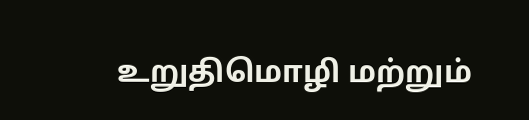உறுதிமொழி மற்றும்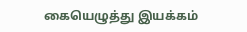கையெழுத்து இயக்கம்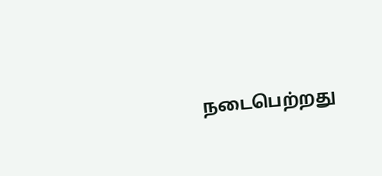நடைபெற்றது